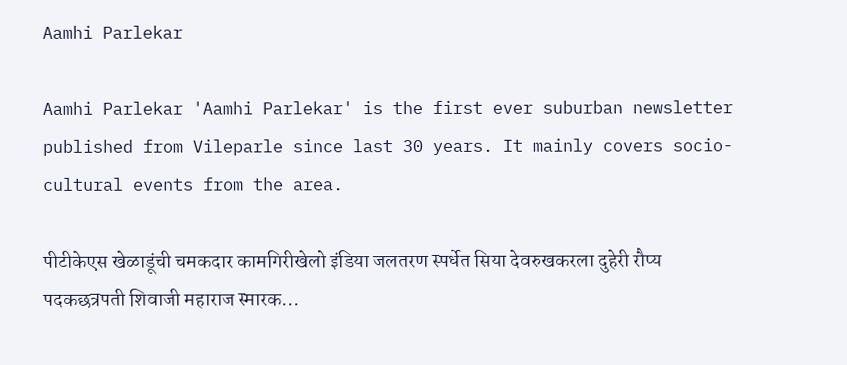Aamhi Parlekar

Aamhi Parlekar 'Aamhi Parlekar' is the first ever suburban newsletter published from Vileparle since last 30 years. It mainly covers socio-cultural events from the area.

पीटीकेएस खेळाडूंची चमकदार कामगिरीखेलो इंडिया जलतरण स्पर्धेत सिया देवरुखकरला दुहेरी रौप्य पदकछत्रपती शिवाजी महाराज स्मारक...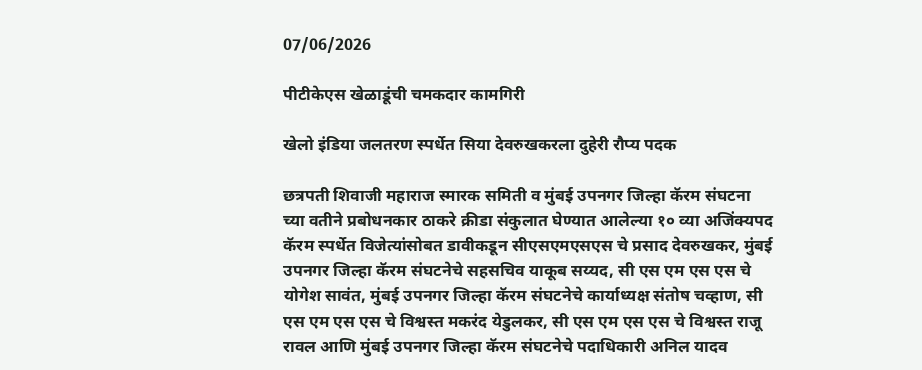07/06/2026

पीटीकेएस खेळाडूंची चमकदार कामगिरी

खेलो इंडिया जलतरण स्पर्धेत सिया देवरुखकरला दुहेरी रौप्य पदक

छत्रपती शिवाजी महाराज स्मारक समिती व मुंबई उपनगर जिल्हा कॅरम संघटना च्या वतीने प्रबोधनकार ठाकरे क्रीडा संकुलात घेण्यात आलेल्या १० व्या अजिंक्यपद कॅरम स्पर्धेत विजेत्यांसोबत डावीकडून सीएसएमएसएस चे प्रसाद देवरुखकर, मुंबई उपनगर जिल्हा कॅरम संघटनेचे सहसचिव याकूब सय्यद, सी एस एम एस एस चे योगेश सावंत, मुंबई उपनगर जिल्हा कॅरम संघटनेचे कार्याध्यक्ष संतोष चव्हाण, सी एस एम एस एस चे विश्वस्त मकरंद येडुलकर, सी एस एम एस एस चे विश्वस्त राजू रावल आणि मुंबई उपनगर जिल्हा कॅरम संघटनेचे पदाधिकारी अनिल यादव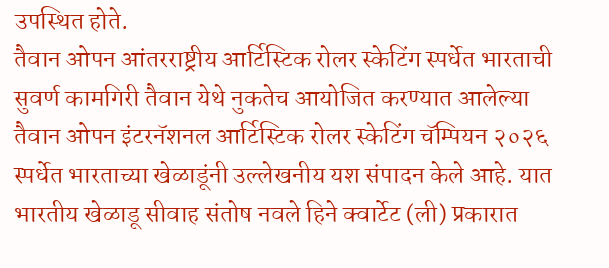उपस्थित होते.
तैवान ओपन आंतरराष्ट्रीय आर्टिस्टिक रोलर स्केटिंग स्पर्धेत भारताची सुवर्ण कामगिरी तैवान येथे नुकतेच आयोजित करण्यात आलेल्या तैवान ओपन इंटरनॅशनल आर्टिस्टिक रोलर स्केटिंग चॅम्पियन २०२६ स्पर्धेत भारताच्या खेळाडूंनी उल्लेखनीय यश संपादन केले आहे. यात भारतीय खेळाडू सीवाह संतोष नवले हिने क्वार्टेट (ली) प्रकारात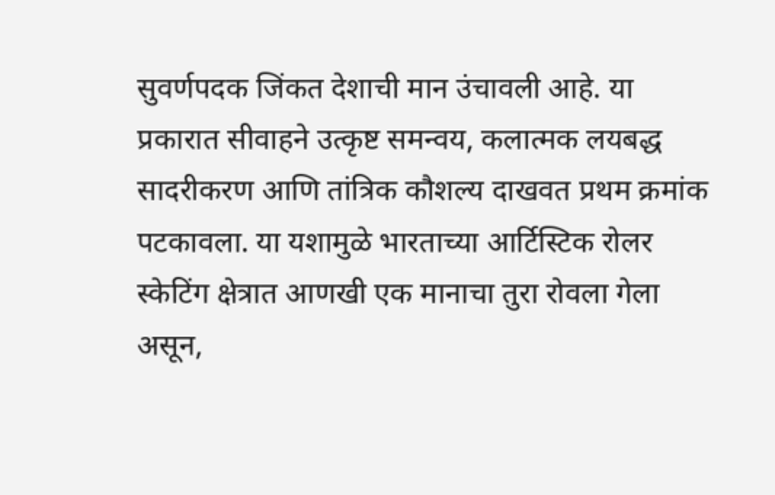सुवर्णपदक जिंकत देशाची मान उंचावली आहे. या प्रकारात सीवाहने उत्कृष्ट समन्वय, कलात्मक लयबद्ध सादरीकरण आणि तांत्रिक कौशल्य दाखवत प्रथम क्रमांक पटकावला. या यशामुळे भारताच्या आर्टिस्टिक रोलर स्केटिंग क्षेत्रात आणखी एक मानाचा तुरा रोवला गेला असून,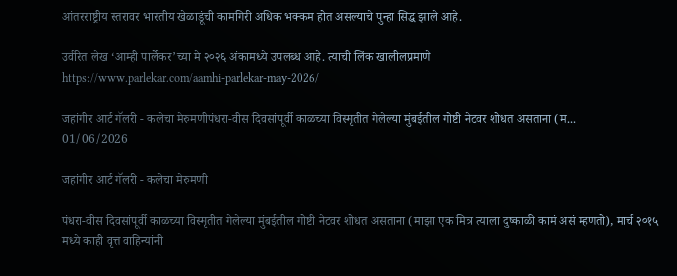आंतरराष्ट्रीय स्तरावर भारतीय खेळाडूंची कामगिरी अधिक भक्कम होत असल्याचे पुन्हा सिद्ध झाले आहे.

उर्वरित लेख ‘आम्ही पार्लेकर’च्या मे २०२६ अंकामध्ये उपलब्ध आहे. त्याची लिंक खालीलप्रमाणे
https://www.parlekar.com/aamhi-parlekar-may-2026/

जहांगीर आर्ट गॅलरी - कलेचा मेरुमणीपंधरा-वीस दिवसांपूर्वी काळच्या विस्मृतीत गेलेल्या मुंबईतील गोष्टी नेटवर शोधत असताना (म...
01/06/2026

जहांगीर आर्ट गॅलरी - कलेचा मेरुमणी

पंधरा-वीस दिवसांपूर्वी काळच्या विस्मृतीत गेलेल्या मुंबईतील गोष्टी नेटवर शोधत असताना (माझा एक मित्र त्याला दुष्काळी कामं असं म्हणतो), मार्च २०१५ मध्ये काही वृत्त वाहिन्यांनी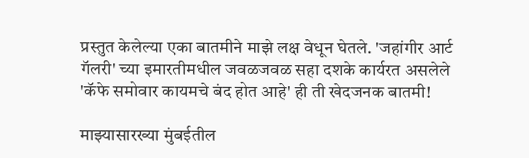प्रस्तुत केलेल्या एका बातमीने माझे लक्ष वेधून घेतले. 'जहांगीर आर्ट गॅलरी' च्या इमारतीमधील जवळजवळ सहा दशके कार्यरत असलेले 'कॅफे समोवार कायमचे बंद होत आहे' ही ती खेदजनक बातमी!

माझ्यासारख्या मुंबईतील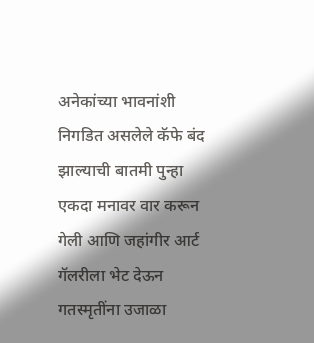अनेकांच्या भावनांशी निगडित असलेले कॅफे बंद झाल्याची बातमी पुन्हा एकदा मनावर वार करून गेली आणि जहांगीर आर्ट गॅलरीला भेट देऊन गतस्मृतींना उजाळा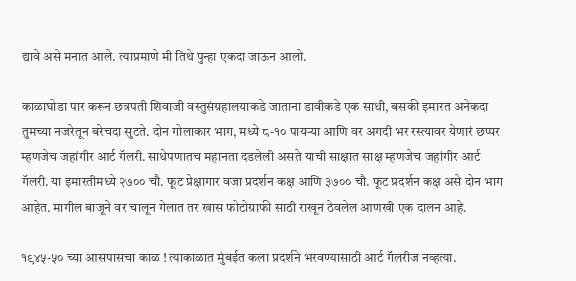द्यावे असे मनात आले. त्याप्रमाणे मी तिथे पुन्हा एकदा जाऊन आलो.

काळाघोडा पार करून छत्रपती शिवाजी वस्तुसंग्रहालयाकडे जाताना डावीकडे एक साधी, बसकी इमारत अनेकदा तुमच्या नजरेतून बरेचदा सुटते. दोन गोलाकार भाग, मध्ये ८-१० पायऱ्या आणि वर अगदी भर रस्त्यावर येणारं छप्पर म्हणजेच जहांगीर आर्ट गॅलरी. साधेपणातच महानता दडलेली असते याची साक्षात साक्ष म्हणजेच जहांगीर आर्ट गॅलरी. या इमारतीमध्ये २७०० चौ. फूट प्रेक्षागार वजा प्रदर्शन कक्ष आणि ३७०० चौ. फूट प्रदर्शन कक्ष असे दोन भाग आहेत. मागील बाजूने वर चालून गेलात तर खास फोटोग्राफी साठी राखून ठेवलेल आणखी एक दालन आहे.

१९४५-५० च्या आसपासचा काळ ! त्याकाळात मुंबईत कला प्रदर्शने भरवण्यासाठी आर्ट गॅलरीज नव्हत्या.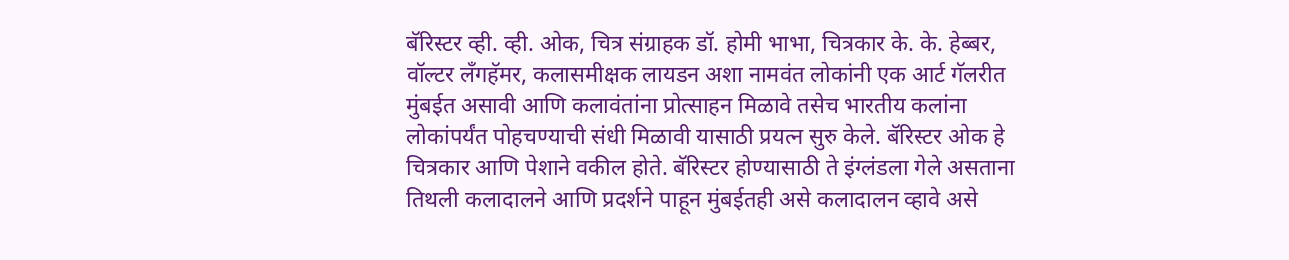बॅरिस्टर व्ही. व्ही. ओक, चित्र संग्राहक डॉ. होमी भाभा, चित्रकार के. के. हेब्बर, वॉल्टर लँगहॅमर, कलासमीक्षक लायडन अशा नामवंत लोकांनी एक आर्ट गॅलरीत मुंबईत असावी आणि कलावंतांना प्रोत्साहन मिळावे तसेच भारतीय कलांना लोकांपर्यंत पोहचण्याची संधी मिळावी यासाठी प्रयत्न सुरु केले. बॅरिस्टर ओक हे चित्रकार आणि पेशाने वकील होते. बॅरिस्टर होण्यासाठी ते इंग्लंडला गेले असताना तिथली कलादालने आणि प्रदर्शने पाहून मुंबईतही असे कलादालन व्हावे असे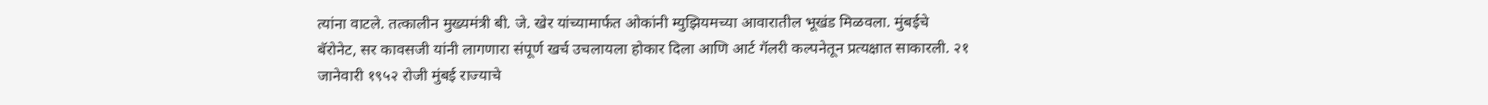त्यांना वाटले. तत्कालीन मुख्यमंत्री बी. जे. खेर यांच्यामार्फत ओकांनी म्युझियमच्या आवारातील भूखंड मिळवला. मुंबईचे बॅरोनेट, सर कावसजी यांनी लागणारा संपूर्ण खर्च उचलायला होकार दिला आणि आर्ट गॅलरी कल्पनेतून प्रत्यक्षात साकारली. २१ जानेवारी १९५२ रोजी मुंबई राज्याचे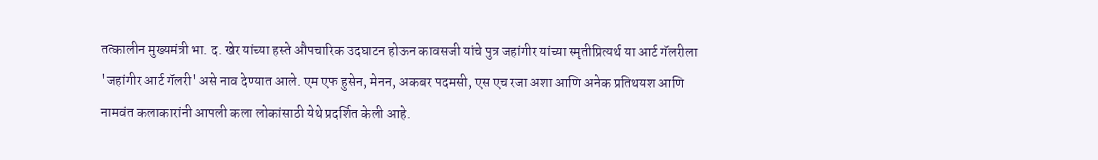तत्कालीन मुख्यमंत्री भा. द. खेर यांच्या हस्ते औपचारिक उदघाटन होऊन कावसजी यांचे पुत्र जहांगीर यांच्या स्मृतीप्रित्यर्थ या आर्ट गॅलरीला 'जहांगीर आर्ट गॅलरी' असे नाव देण्यात आले. एम एफ हुसेन, मेनन, अकबर पदमसी, एस एच रजा अशा आणि अनेक प्रतिथयश आणि नामवंत कलाकारांनी आपली कला लोकांसाठी येथे प्रदर्शित केली आहे.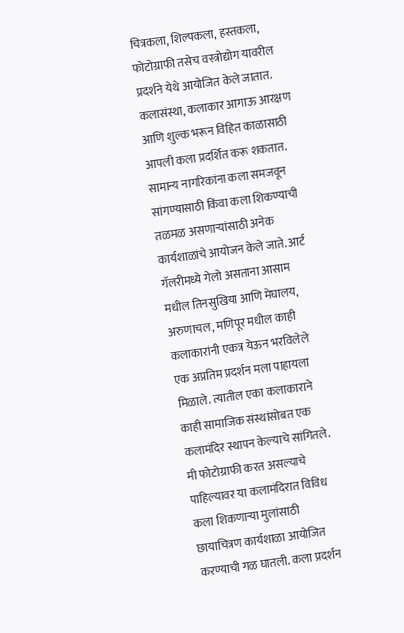चित्रकला, शिल्पकला, हस्तकला, फोटोग्राफी तसेच वस्त्रोद्योग यावरील प्रदर्शने येथे आयोजित केले जातात. कलासंस्था, कलाकार आगाऊ आरक्षण आणि शुल्क भरून विहित काळासाठी आपली कला प्रदर्शित करू शकतात. सामान्य नागरिकांना कला समजवून सांगण्यासाठी किंवा कला शिकण्याची तळमळ असणाऱ्यांसाठी अनेक कार्यशाळांचे आयोजन केले जाते. आर्ट गॅलरीमध्ये गेलो असताना आसाम मधील तिनसुखिया आणि मेघालय, अरुणाचल, मणिपूर मधील काही कलाकारांनी एकत्र येऊन भरविलेले एक अप्रतिम प्रदर्शन मला पाहायला मिळाले. त्यातील एका कलाकाराने काही सामाजिक संस्थांसोबत एक कलामंदिर स्थापन केल्याचे सांगितले. मी फोटोग्राफी करत असल्याचे पाहिल्यावर या कलामंदिरात विविध कला शिकणाऱ्या मुलांसाठी छायाचित्रण कार्यशाळा आयोजित करण्याची गळ घातली. कला प्रदर्शन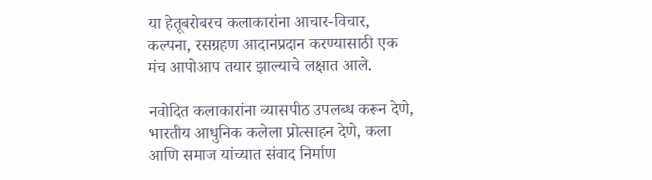या हेतूबरोबरच कलाकारांना आचार-विचार, कल्पना, रसग्रहण आदानप्रदान करण्यासाठी एक मंच आपोआप तयार झाल्याचे लक्षात आले.

नवोदित कलाकारांना व्यासपीठ उपलब्ध करून देणे, भारतीय आधुनिक कलेला प्रोत्साहन देणे, कला आणि समाज यांच्यात संवाद निर्माण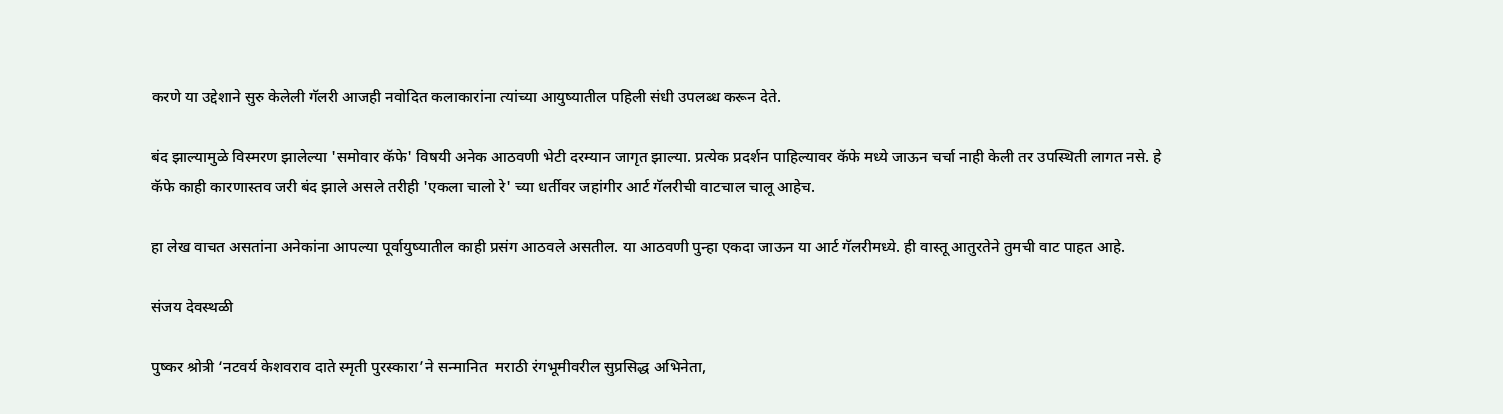करणे या उद्देशाने सुरु केलेली गॅलरी आजही नवोदित कलाकारांना त्यांच्या आयुष्यातील पहिली संधी उपलब्ध करून देते.

बंद झाल्यामुळे विस्मरण झालेल्या 'समोवार कॅफे' विषयी अनेक आठवणी भेटी दरम्यान जागृत झाल्या. प्रत्येक प्रदर्शन पाहिल्यावर कॅफे मध्ये जाऊन चर्चा नाही केली तर उपस्थिती लागत नसे. हे कॅफे काही कारणास्तव जरी बंद झाले असले तरीही 'एकला चालो रे' च्या धर्तीवर जहांगीर आर्ट गॅलरीची वाटचाल चालू आहेच.

हा लेख वाचत असतांना अनेकांना आपल्या पूर्वायुष्यातील काही प्रसंग आठवले असतील. या आठवणी पुन्हा एकदा जाऊन या आर्ट गॅलरीमध्ये. ही वास्तू आतुरतेने तुमची वाट पाहत आहे.

संजय देवस्थळी

पुष्कर श्रोत्री ‘नटवर्य केशवराव दाते स्मृती पुरस्कारा’ने सन्मानित  मराठी रंगभूमीवरील सुप्रसिद्ध अभिनेता,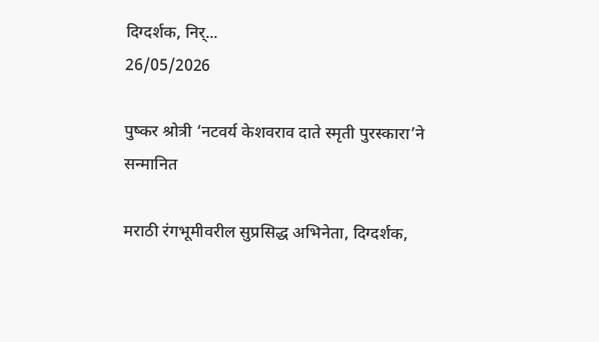दिग्दर्शक, निर्...
26/05/2026

पुष्कर श्रोत्री ‘नटवर्य केशवराव दाते स्मृती पुरस्कारा’ने सन्मानित

मराठी रंगभूमीवरील सुप्रसिद्ध अभिनेता, दिग्दर्शक,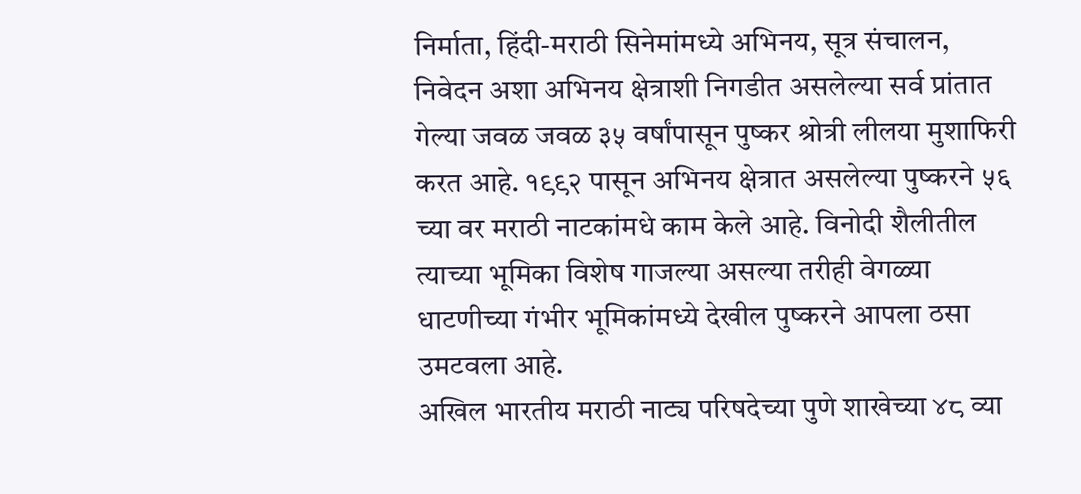निर्माता, हिंदी-मराठी सिनेमांमध्ये अभिनय, सूत्र संचालन, निवेदन अशा अभिनय क्षेत्राशी निगडीत असलेल्या सर्व प्रांतात गेल्या जवळ जवळ ३५ वर्षांपासून पुष्कर श्रोत्री लीलया मुशाफिरी करत आहे. १९९२ पासून अभिनय क्षेत्रात असलेल्या पुष्करने ५६ च्या वर मराठी नाटकांमधे काम केले आहे. विनोदी शैलीतील त्याच्या भूमिका विशेष गाजल्या असल्या तरीही वेगळ्या धाटणीच्या गंभीर भूमिकांमध्ये देखील पुष्करने आपला ठसा उमटवला आहे.
अखिल भारतीय मराठी नाट्य परिषदेच्या पुणे शाखेच्या ४८ व्या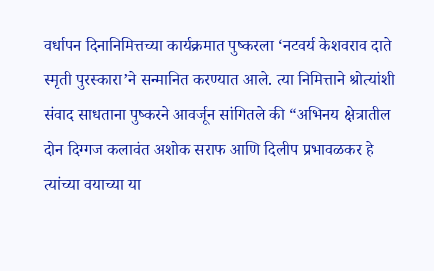वर्धापन दिनानिमित्तच्या कार्यक्रमात पुष्करला ‘नटवर्य केशवराव दाते स्मृती पुरस्कारा’ने सन्मानित करण्यात आले. त्या निमित्ताने श्रोत्यांशी संवाद साधताना पुष्करने आवर्जून सांगितले की “अभिनय क्षेत्रातील दोन दिग्गज कलावंत अशोक सराफ आणि दिलीप प्रभावळकर हे त्यांच्या वयाच्या या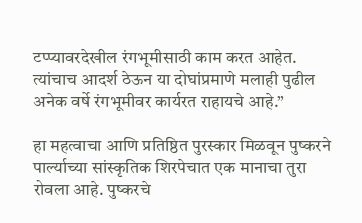टप्प्यावरदेखील रंगभूमीसाठी काम करत आहेत. त्यांचाच आदर्श ठेऊन या दोघांप्रमाणे मलाही पुढील अनेक वर्षे रंगभूमीवर कार्यरत राहायचे आहे.”

हा महत्वाचा आणि प्रतिष्ठित पुरस्कार मिळवून पुष्करने पार्ल्याच्या सांस्कृतिक शिरपेचात एक मानाचा तुरा रोवला आहे. पुष्करचे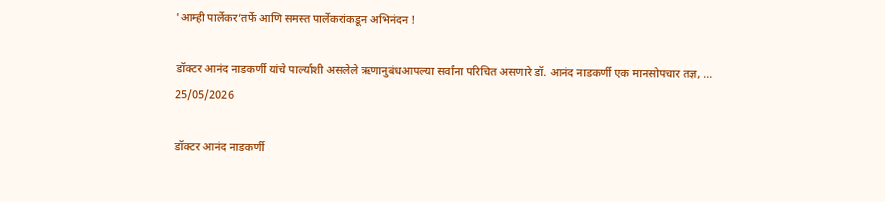'आम्ही पार्लेकर’तर्फे आणि समस्त पार्लेकरांकडून अभिनंदन !

डॉक्टर आनंद नाडकर्णी यांचे पार्ल्याशी असलेले ऋणानुबंधआपल्या सर्वांना परिचित असणारे डॉ. आनंद नाडकर्णी एक मानसोपचार तज्ञ, ...
25/05/2026

डॉक्टर आनंद नाडकर्णी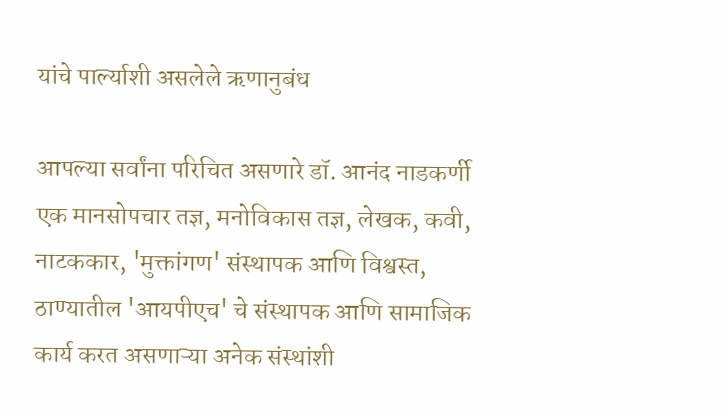यांचे पार्ल्याशी असलेले ऋणानुबंध

आपल्या सर्वांना परिचित असणारे डॉ. आनंद नाडकर्णी एक मानसोपचार तज्ञ, मनोविकास तज्ञ, लेखक, कवी, नाटककार, 'मुक्तांगण' संस्थापक आणि विश्वस्त, ठाण्यातील 'आयपीएच' चे संस्थापक आणि सामाजिक कार्य करत असणाऱ्या अनेक संस्थांशी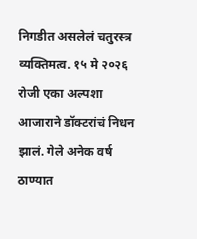निगडीत असलेलं चतुरस्त्र व्यक्तिमत्व. १५ मे २०२६ रोजी एका अल्पशा आजाराने डॉक्टरांचं निधन झालं. गेले अनेक वर्ष ठाण्यात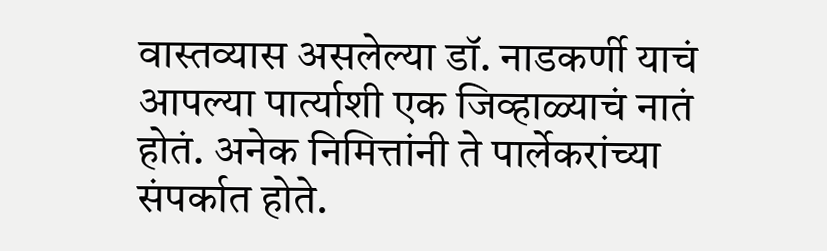वास्तव्यास असलेल्या डॉ. नाडकर्णी याचं आपल्या पार्त्याशी एक जिव्हाळ्याचं नातं होतं. अनेक निमित्तांनी ते पार्लेकरांच्या संपर्कात होते.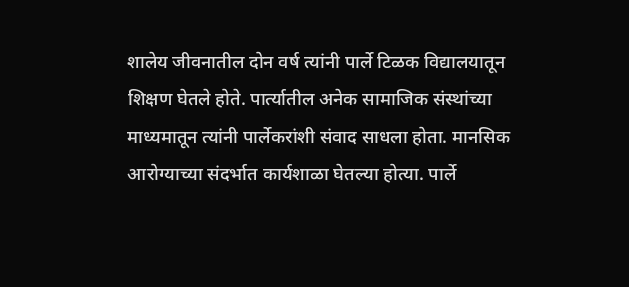शालेय जीवनातील दोन वर्ष त्यांनी पार्ले टिळक विद्यालयातून शिक्षण घेतले होते. पार्त्यातील अनेक सामाजिक संस्थांच्या माध्यमातून त्यांनी पार्लेकरांशी संवाद साधला होता. मानसिक आरोग्याच्या संदर्भात कार्यशाळा घेतल्या होत्या. पार्ले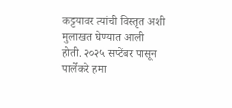कट्टयावर त्यांची विस्तृत अशी मुलाखत घेण्यात आली होती. २०२५ सप्टेंबर पासून पार्लेकरे हमा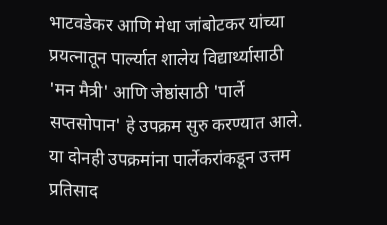भाटवडेकर आणि मेधा जांबोटकर यांच्या प्रयत्नातून पार्ल्यात शालेय विद्यार्थ्यासाठी 'मन मैत्री' आणि जेष्ठांसाठी 'पार्ले सप्तसोपान' हे उपक्रम सुरु करण्यात आले. या दोनही उपक्रमांना पार्लेकरांकडून उत्तम प्रतिसाद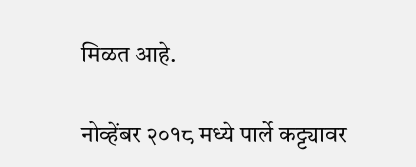मिळत आहे.

नोव्हेंबर २०१८ मध्ये पार्ले कट्ट्यावर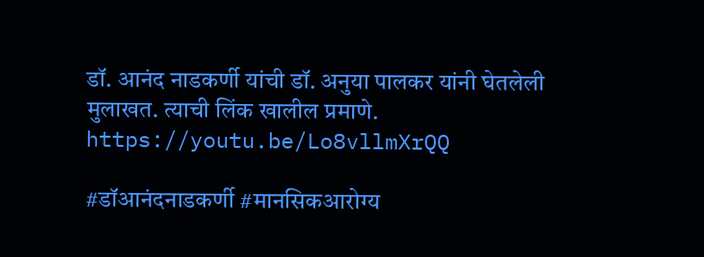डॉ. आनंद नाडकर्णी यांची डॉ. अनुया पालकर यांनी घेतलेली मुलाखत. त्याची लिंक खालील प्रमाणे.
https://youtu.be/Lo8vllmXrQQ

#डॉआनंदनाडकर्णी #मानसिकआरोग्य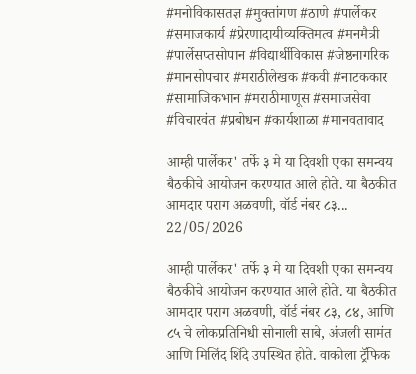#मनोविकासतज्ञ #मुक्तांगण #ठाणे #पार्लेकर #समाजकार्य #प्रेरणादायीव्यक्तिमत्व #मनमैत्री #पार्लेसप्तसोपान #विद्यार्थीविकास #जेष्ठनागरिक #मानसोपचार #मराठीलेखक #कवी #नाटककार #सामाजिकभान #मराठीमाणूस #समाजसेवा #विचारवंत #प्रबोधन #कार्यशाळा #मानवतावाद

आम्ही पार्लेकर' तर्फे ३ मे या दिवशी एका समन्वय बैठकीचे आयोजन करण्यात आले होते. या बैठकीत आमदार पराग अळवणी, वॉर्ड नंबर ८३...
22/05/2026

आम्ही पार्लेकर' तर्फे ३ मे या दिवशी एका समन्वय बैठकीचे आयोजन करण्यात आले होते. या बैठकीत आमदार पराग अळवणी, वॉर्ड नंबर ८३, ८४, आणि ८५ चे लोकप्रतिनिधी सोनाली साबे, अंजली सामंत आणि मिलिंद शिंदे उपस्थित होते. वाकोला ट्रॅफिक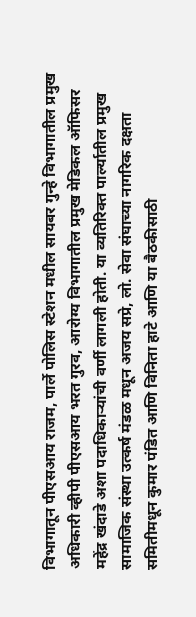विभागातून पीएसआय राजम, पार्ले पोलिस स्टेशन मधील सायबर गुन्हे विभागातील प्रमुख अधिकारी व्हीपी पीएसआय भरत गुरव, आरोग्य विभागातील प्रमुख मेडिकल ऑफिसर महेंद्र खंदाडे अशा पदाधिकाऱ्यांची वर्णी लागली होती. या व्यतिरिक्त पार्ल्यातील प्रमुख सामाजिक संस्था उत्कर्ष मंडळ मधून अजय सप्रे, लो. सेवा संघाच्या नागरिक दक्षता समितीमधून कुमार पंडित आणि विनिता हाटे आणि या बैठकीसाठी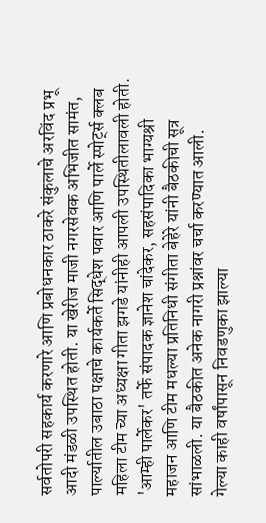सर्वतोपरी सहकार्य करणारे आणि प्रबोधनकार ठाकरे संकुलाचे अरविंद प्रभू आदी मंडळी उपस्थित होती. या खेरीज माजी नगरसेवक अभिजीत सामंत, पार्ल्यातील उबाठा पक्षाचे कार्यकर्ते सिद्धेश पवार आणि पार्ले स्पोर्ट्स क्लब महिला टीम च्या अध्यक्षा गीता झगडे यांनीही आपली उपस्थितीलावली होती. 'आम्ही पार्लेकर' तर्फे संपादक ज्ञानेश चांदेकर, सहसंपादिका भाग्यश्री महाजन आणि टीम मधल्या प्रतिनिधी संगीता बेहेरे यांनी बैठकीची सूत्र सांभाळली. या बैठकीत अनेक नागरी प्रश्नांवर चर्चा करण्यात आली.
गेल्या काही वर्षांपासून निवडणुका झाल्या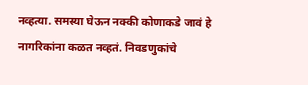नव्हत्या. समस्या घेऊन नक्की कोणाकडे जावं हे नागरिकांना कळत नव्हतं. निवडणुकांचे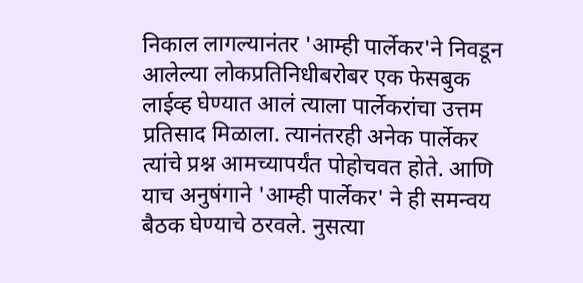निकाल लागल्यानंतर 'आम्ही पार्लेकर'ने निवडून आलेल्या लोकप्रतिनिधीबरोबर एक फेसबुक लाईव्ह घेण्यात आलं त्याला पार्लेकरांचा उत्तम प्रतिसाद मिळाला. त्यानंतरही अनेक पार्लेकर त्यांचे प्रश्न आमच्यापर्यंत पोहोचवत होते. आणि याच अनुषंगाने 'आम्ही पार्लेकर' ने ही समन्वय बैठक घेण्याचे ठरवले. नुसत्या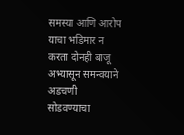समस्या आणि आरोप याचा भडिमार न करता दोनही बाजू अभ्यासून समन्वयाने अडचणी सोडवण्याचा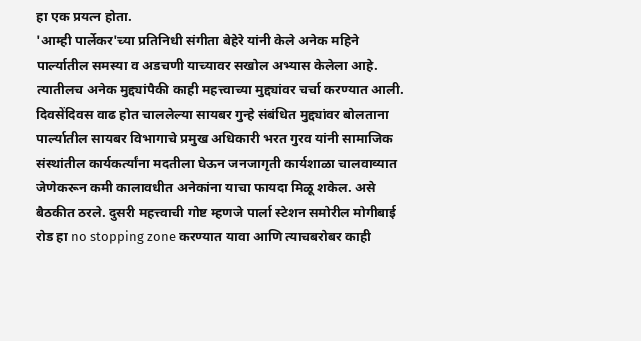हा एक प्रयत्न होता.
'आम्ही पार्लेकर'च्या प्रतिनिधी संगीता बेहेरे यांनी केले अनेक महिने पार्ल्यातील समस्या व अडचणी याच्यावर सखोल अभ्यास केलेला आहे. त्यातीलच अनेक मुद्द्यांपैकी काही महत्त्वाच्या मुद्द्यांवर चर्चा करण्यात आली. दिवसेंदिवस वाढ होत चाललेल्या सायबर गुन्हे संबंधित मुद्द्यांवर बोलताना पार्ल्यातील सायबर विभागाचे प्रमुख अधिकारी भरत गुरव यांनी सामाजिक संस्थांतील कार्यकर्त्यांना मदतीला घेऊन जनजागृती कार्यशाळा चालवाव्यात जेणेकरून कमी कालावधीत अनेकांना याचा फायदा मिळू शकेल. असे बैठकीत ठरले. दुसरी महत्त्वाची गोष्ट म्हणजे पार्ला स्टेशन समोरील मोगीबाई रोड हा no stopping zone करण्यात यावा आणि त्याचबरोबर काही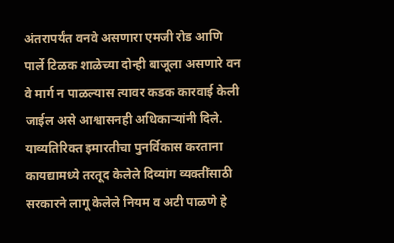अंतरापर्यंत वनवे असणारा एमजी रोड आणि पार्ले टिळक शाळेच्या दोन्ही बाजूला असणारे वन वे मार्ग न पाळल्यास त्यावर कडक कारवाई केली जाईल असे आश्वासनही अधिकाऱ्यांनी दिले. याव्यतिरिक्त इमारतीचा पुनर्विकास करताना कायद्यामध्ये तरतूद केलेले दिव्यांग व्यक्तींसाठी सरकारने लागू केलेले नियम व अटी पाळणे हे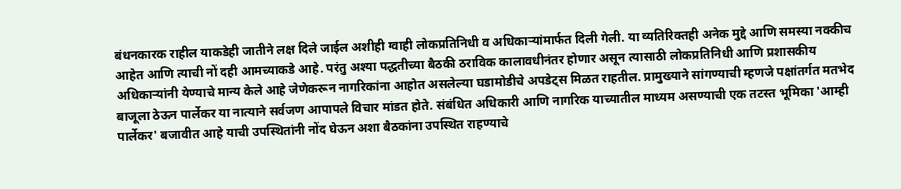बंधनकारक राहील याकडेही जातीने लक्ष दिले जाईल अशीही ग्वाही लोकप्रतिनिधी व अधिकाऱ्यांमार्फत दिली गेली. या व्यतिरिक्तही अनेक मुद्दे आणि समस्या नक्कीच आहेत आणि त्याची नों दही आमच्याकडे आहे. परंतु अश्या पद्धतीच्या बैठकी ठराविक कालावधीनंतर होणार असून त्यासाठी लोकप्रतिनिधी आणि प्रशासकीय अधिकाऱ्यांनी येण्याचे मान्य केले आहे जेणेकरून नागरिकांना आहोत असलेल्या घडामोडीचे अपडेट्स मिळत राहतील. प्रामुख्याने सांगण्याची म्हणजे पक्षांतर्गत मतभेद बाजूला ठेऊन पार्लेकर या नात्याने सर्वजण आपापले विचार मांडत होते. संबंधित अधिकारी आणि नागरिक याच्यातील माध्यम असण्याची एक तटस्त भूमिका 'आम्ही पार्लेकर' बजावीत आहे याची उपस्थितांनी नोंद घेऊन अशा बैठकांना उपस्थित राहण्याचे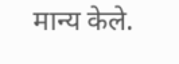मान्य केले.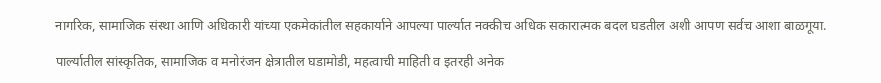नागरिक, सामाजिक संस्था आणि अधिकारी यांच्या एकमेकांतील सहकार्याने आपल्या पार्ल्यात नक्कीच अधिक सकारात्मक बदल घडतील अशी आपण सर्वच आशा बाळगूया.

पार्ल्यातील सांस्कृतिक, सामाजिक व मनोरंजन क्षेत्रातील घडामोडी, महत्वाची माहिती व इतरही अनेक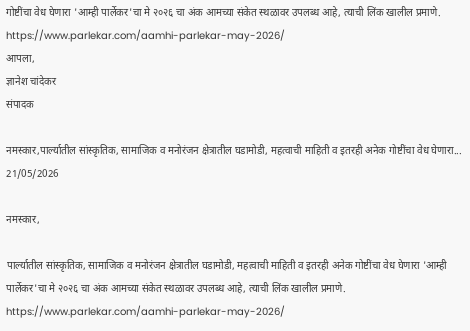गोष्टींचा वेध घेणारा 'आम्ही पार्लेकर'चा मे २०२६ चा अंक आमच्या संकेत स्थळावर उपलब्ध आहे, त्याची लिंक खालील प्रमाणे.
https://www.parlekar.com/aamhi-parlekar-may-2026/
आपला,
ज्ञानेश चांदेकर
संपादक

नमस्कार,पार्ल्यातील सांस्कृतिक, सामाजिक व मनोरंजन क्षेत्रातील घडामोडी, महत्वाची माहिती व इतरही अनेक गोष्टींचा वेध घेणारा...
21/05/2026

नमस्कार,

पार्ल्यातील सांस्कृतिक, सामाजिक व मनोरंजन क्षेत्रातील घडामोडी, महत्वाची माहिती व इतरही अनेक गोष्टींचा वेध घेणारा 'आम्ही पार्लेकर'चा मे २०२६ चा अंक आमच्या संकेत स्थळावर उपलब्ध आहे, त्याची लिंक खालील प्रमाणे.
https://www.parlekar.com/aamhi-parlekar-may-2026/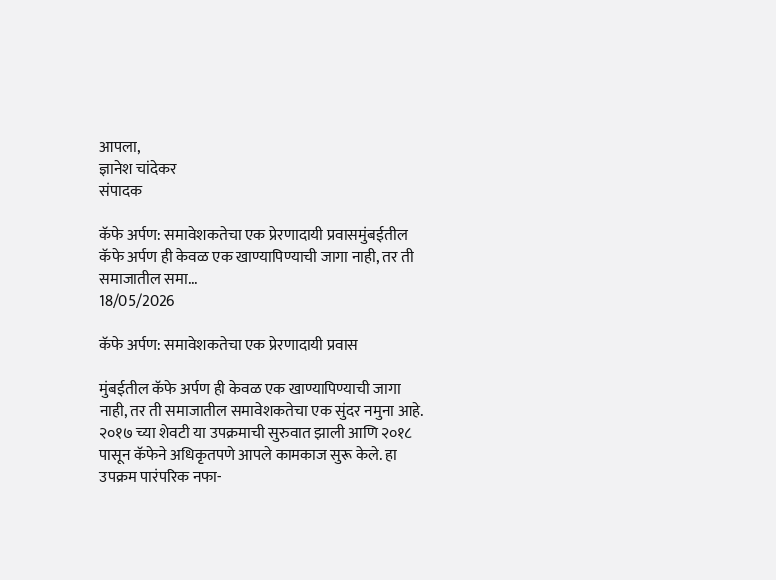आपला,
ज्ञानेश चांदेकर
संपादक

कॅफे अर्पण: समावेशकतेचा एक प्रेरणादायी प्रवासमुंबईतील कॅफे अर्पण ही केवळ एक खाण्यापिण्याची जागा नाही, तर ती समाजातील समा...
18/05/2026

कॅफे अर्पण: समावेशकतेचा एक प्रेरणादायी प्रवास

मुंबईतील कॅफे अर्पण ही केवळ एक खाण्यापिण्याची जागा नाही, तर ती समाजातील समावेशकतेचा एक सुंदर नमुना आहे. २०१७ च्या शेवटी या उपक्रमाची सुरुवात झाली आणि २०१८ पासून कॅफेने अधिकृतपणे आपले कामकाज सुरू केले. हा उपक्रम पारंपरिक नफा-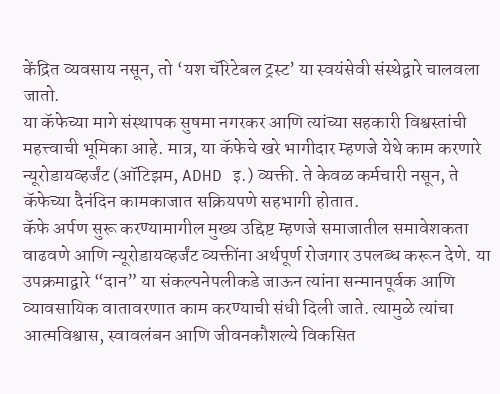केंद्रित व्यवसाय नसून, तो ‘यश चॅरिटेबल ट्रस्ट’ या स्वयंसेवी संस्थेद्वारे चालवला जातो.
या कॅफेच्या मागे संस्थापक सुषमा नगरकर आणि त्यांच्या सहकारी विश्वस्तांची महत्त्वाची भूमिका आहे. मात्र, या कॅफेचे खरे भागीदार म्हणजे येथे काम करणारे न्यूरोडायव्हर्जंट (ऑटिझम, ADHD इ.) व्यक्ती. ते केवळ कर्मचारी नसून, ते कॅफेच्या दैनंदिन कामकाजात सक्रियपणे सहभागी होतात.
कॅफे अर्पण सुरू करण्यामागील मुख्य उद्दिष्ट म्हणजे समाजातील समावेशकता वाढवणे आणि न्यूरोडायव्हर्जंट व्यक्तींना अर्थपूर्ण रोजगार उपलब्ध करून देणे. या उपक्रमाद्वारे “दान” या संकल्पनेपलीकडे जाऊन त्यांना सन्मानपूर्वक आणि व्यावसायिक वातावरणात काम करण्याची संधी दिली जाते. त्यामुळे त्यांचा आत्मविश्वास, स्वावलंबन आणि जीवनकौशल्ये विकसित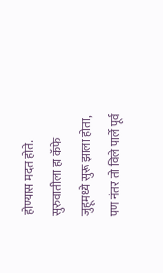होण्यास मदत होते.
सुरुवातीला हा कॅफे जुहूमध्ये सुरू झाला होता, पण नंतर तो विले पार्ले पूर्व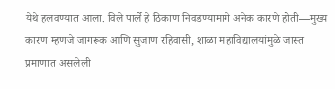येथे हलवण्यात आला. विले पार्ले हे ठिकाण निवडण्यामागे अनेक कारणे होती—मुख्य कारण म्हणजे जागरूक आणि सुजाण रहिवासी, शाळा महाविद्यालयांमुळे जास्त प्रमाणात असलेली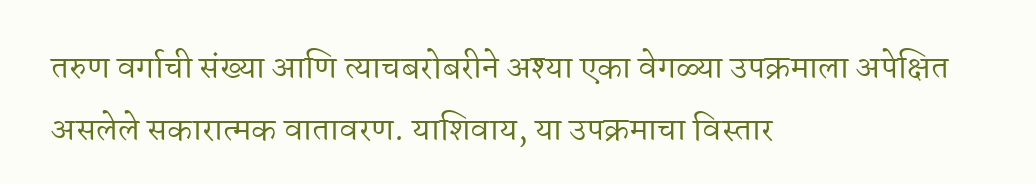तरुण वर्गाची संख्या आणि त्याचबरोबरीने अश्या एका वेगळ्या उपक्रमाला अपेक्षित असलेले सकारात्मक वातावरण. याशिवाय, या उपक्रमाचा विस्तार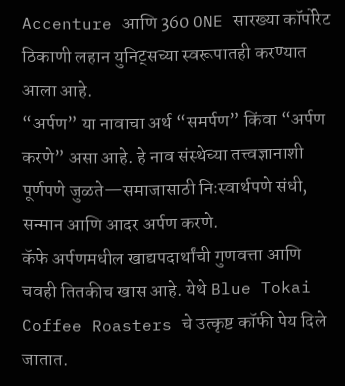Accenture आणि 360 ONE सारख्या कॉर्पोरेट ठिकाणी लहान युनिट्सच्या स्वरूपातही करण्यात आला आहे.
“अर्पण” या नावाचा अर्थ “समर्पण” किंवा “अर्पण करणे” असा आहे. हे नाव संस्थेच्या तत्त्वज्ञानाशी पूर्णपणे जुळते—समाजासाठी निःस्वार्थपणे संधी, सन्मान आणि आदर अर्पण करणे.
कॅफे अर्पणमधील खाद्यपदार्थांची गुणवत्ता आणि चवही तितकीच खास आहे. येथे Blue Tokai Coffee Roasters चे उत्कृष्ट कॉफी पेय दिले जातात.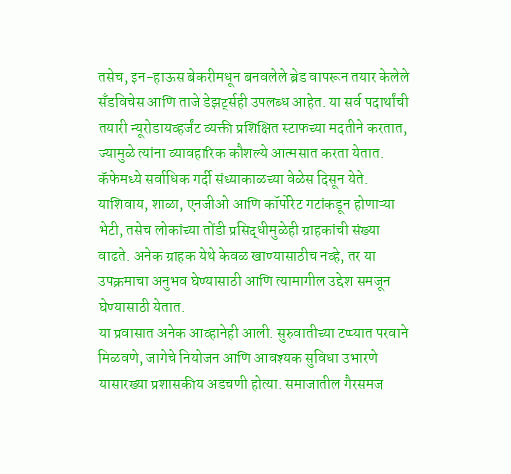तसेच, इन-हाऊस बेकरीमधून बनवलेले ब्रेड वापरून तयार केलेले सँडविचेस आणि ताजे डेझर्ट्सही उपलब्ध आहेत. या सर्व पदार्थांची तयारी न्यूरोडायव्हर्जंट व्यक्ती प्रशिक्षित स्टाफच्या मदतीने करतात, ज्यामुळे त्यांना व्यावहारिक कौशल्ये आत्मसात करता येतात.
कॅफेमध्ये सर्वाधिक गर्दी संध्याकाळच्या वेळेस दिसून येते. याशिवाय, शाळा, एनजीओ आणि कॉर्पोरेट गटांकडून होणाऱ्या भेटी, तसेच लोकांच्या तोंडी प्रसिद्धीमुळेही ग्राहकांची संख्या वाढते. अनेक ग्राहक येथे केवळ खाण्यासाठीच नव्हे, तर या उपक्रमाचा अनुभव घेण्यासाठी आणि त्यामागील उद्देश समजून घेण्यासाठी येतात.
या प्रवासात अनेक आव्हानेही आली. सुरुवातीच्या टप्प्यात परवाने मिळवणे, जागेचे नियोजन आणि आवश्यक सुविधा उभारणे यासारख्या प्रशासकीय अडचणी होत्या. समाजातील गैरसमज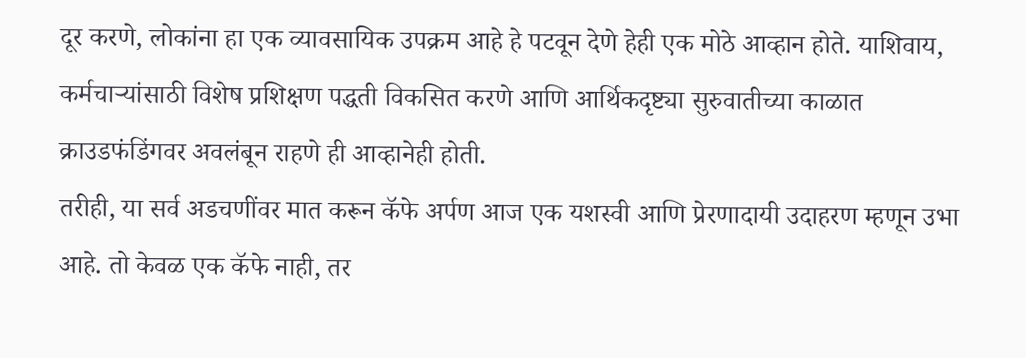दूर करणे, लोकांना हा एक व्यावसायिक उपक्रम आहे हे पटवून देणे हेही एक मोठे आव्हान होते. याशिवाय, कर्मचाऱ्यांसाठी विशेष प्रशिक्षण पद्धती विकसित करणे आणि आर्थिकदृष्ट्या सुरुवातीच्या काळात क्राउडफंडिंगवर अवलंबून राहणे ही आव्हानेही होती.
तरीही, या सर्व अडचणींवर मात करून कॅफे अर्पण आज एक यशस्वी आणि प्रेरणादायी उदाहरण म्हणून उभा आहे. तो केवळ एक कॅफे नाही, तर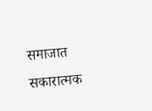समाजात सकारात्मक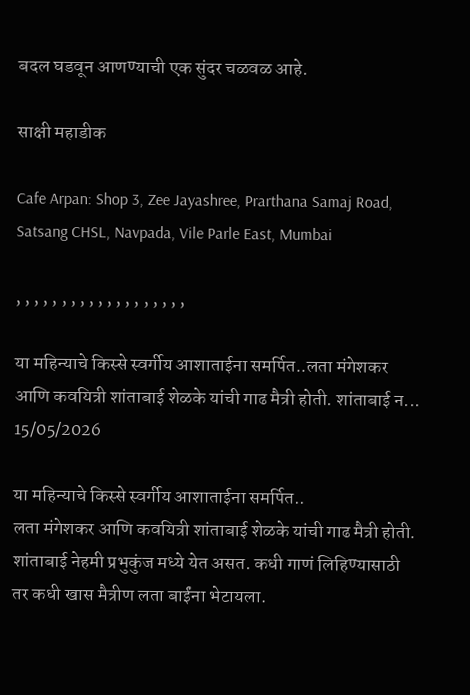बदल घडवून आणण्याची एक सुंदर चळवळ आहे.

साक्षी महाडीक

Cafe Arpan: Shop 3, Zee Jayashree, Prarthana Samaj Road, Satsang CHSL, Navpada, Vile Parle East, Mumbai

, , , , , , , , , , , , , , , , , , ,

या महिन्याचे किस्से स्वर्गीय आशाताईना समर्पित..लता मंगेशकर आणि कवयित्री शांताबाई शेळके यांची गाढ मैत्री होती. शांताबाई न...
15/05/2026

या महिन्याचे किस्से स्वर्गीय आशाताईना समर्पित..
लता मंगेशकर आणि कवयित्री शांताबाई शेळके यांची गाढ मैत्री होती. शांताबाई नेहमी प्रभुकुंज मध्ये येत असत. कधी गाणं लिहिण्यासाठी तर कधी खास मैत्रीण लता बाईंना भेटायला.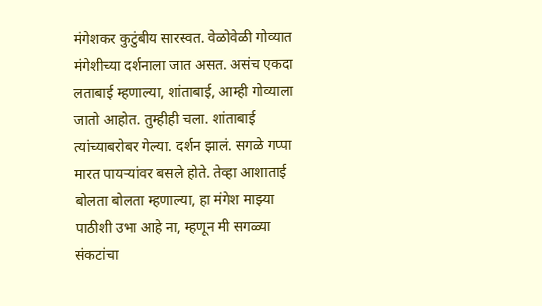मंगेशकर कुटुंबीय सारस्वत. वेळोवेळी गोव्यात मंगेशीच्या दर्शनाला जात असत. असंच एकदा लताबाई म्हणाल्या, शांताबाई, आम्ही गोव्याला जातो आहोत. तुम्हीही चला. शांताबाई त्यांच्याबरोबर गेल्या. दर्शन झालं. सगळे गप्पा मारत पायऱ्यांवर बसले होते. तेव्हा आशाताई बोलता बोलता म्हणाल्या, हा मंगेश माझ्या पाठीशी उभा आहे ना, म्हणून मी सगळ्या संकटांचा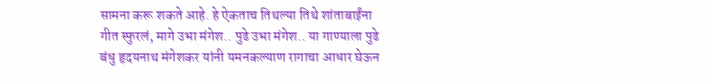सामना करू शकते आहे. हे ऐकताच तिथल्या तिथे शांताबाईंना गीत स्फुरलं, मागे उभा मंगेश.. पुढे उभा मंगेश.. या गाण्याला पुढे बंधु हृदयनाथ मंगेशकर यांनी यमनकल्याण रागाचा आधार घेऊन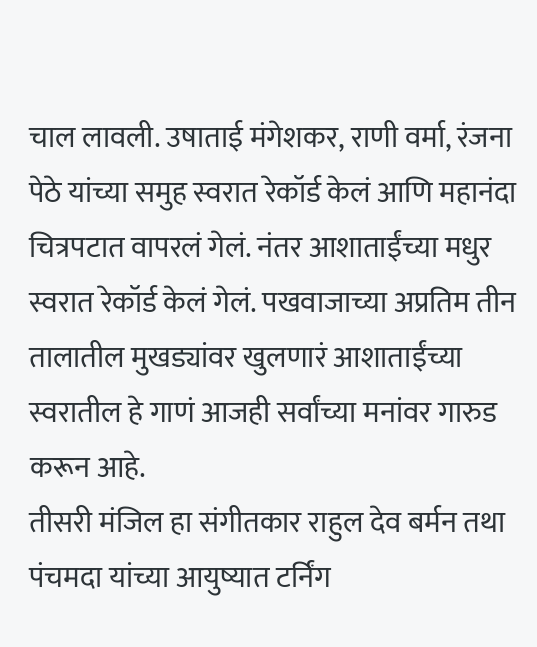चाल लावली. उषाताई मंगेशकर, राणी वर्मा, रंजना पेठे यांच्या समुह स्वरात रेकॉर्ड केलं आणि महानंदा चित्रपटात वापरलं गेलं. नंतर आशाताईंच्या मधुर स्वरात रेकॉर्ड केलं गेलं. पखवाजाच्या अप्रतिम तीन तालातील मुखड्यांवर खुलणारं आशाताईंच्या स्वरातील हे गाणं आजही सर्वांच्या मनांवर गारुड करून आहे.
तीसरी मंजिल हा संगीतकार राहुल देव बर्मन तथा पंचमदा यांच्या आयुष्यात टर्निंग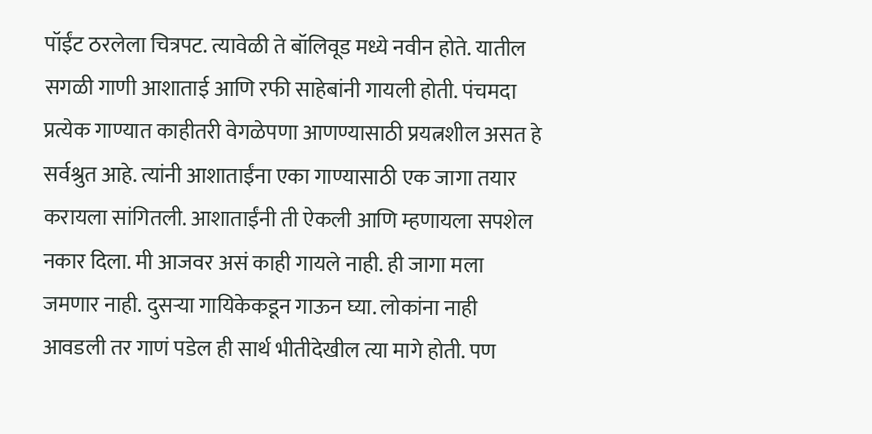पॉईंट ठरलेला चित्रपट. त्यावेळी ते बॉलिवूड मध्ये नवीन होते. यातील सगळी गाणी आशाताई आणि रफी साहेबांनी गायली होती. पंचमदा प्रत्येक गाण्यात काहीतरी वेगळेपणा आणण्यासाठी प्रयत्नशील असत हे सर्वश्रुत आहे. त्यांनी आशाताईंना एका गाण्यासाठी एक जागा तयार करायला सांगितली. आशाताईंनी ती ऐकली आणि म्हणायला सपशेल नकार दिला. मी आजवर असं काही गायले नाही. ही जागा मला जमणार नाही. दुसऱ्या गायिकेकडून गाऊन घ्या. लोकांना नाही आवडली तर गाणं पडेल ही सार्थ भीतीदेखील त्या मागे होती. पण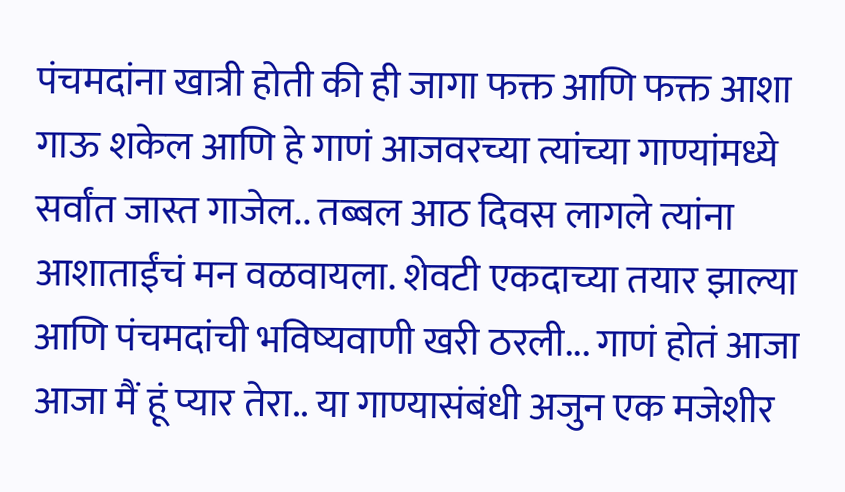पंचमदांना खात्री होती की ही जागा फक्त आणि फक्त आशा गाऊ शकेल आणि हे गाणं आजवरच्या त्यांच्या गाण्यांमध्ये सर्वांत जास्त गाजेल.. तब्बल आठ दिवस लागले त्यांना आशाताईंचं मन वळवायला. शेवटी एकदाच्या तयार झाल्या आणि पंचमदांची भविष्यवाणी खरी ठरली... गाणं होतं आजा आजा मैं हूं प्यार तेरा.. या गाण्यासंबंधी अजुन एक मजेशीर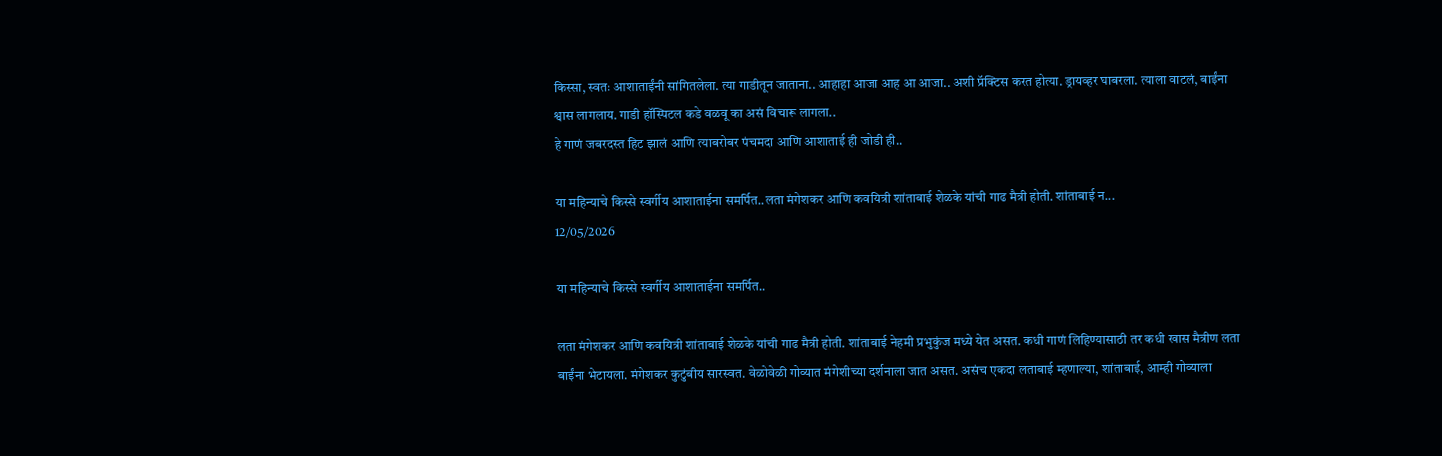किस्सा, स्वतः आशाताईंनी सांगितलेला. त्या गाडीतून जाताना.. आहाहा आजा आह आ आजा.. अशी प्रॅक्टिस करत होत्या. ड्रायव्हर घाबरला. त्याला वाटलं, बाईंना श्वास लागलाय. गाडी हॉस्पिटल कडे वळवू का असं विचारू लागला..
हे गाणं जबरदस्त हिट झालं आणि त्याबरोबर पंचमदा आणि आशाताई ही जोडी ही..

या महिन्याचे किस्से स्वर्गीय आशाताईना समर्पित..लता मंगेशकर आणि कवयित्री शांताबाई शेळके यांची गाढ मैत्री होती. शांताबाई न...
12/05/2026

या महिन्याचे किस्से स्वर्गीय आशाताईना समर्पित..

लता मंगेशकर आणि कवयित्री शांताबाई शेळके यांची गाढ मैत्री होती. शांताबाई नेहमी प्रभुकुंज मध्ये येत असत. कधी गाणं लिहिण्यासाठी तर कधी खास मैत्रीण लता बाईंना भेटायला. मंगेशकर कुटुंबीय सारस्वत. वेळोवेळी गोव्यात मंगेशीच्या दर्शनाला जात असत. असंच एकदा लताबाई म्हणाल्या, शांताबाई, आम्ही गोव्याला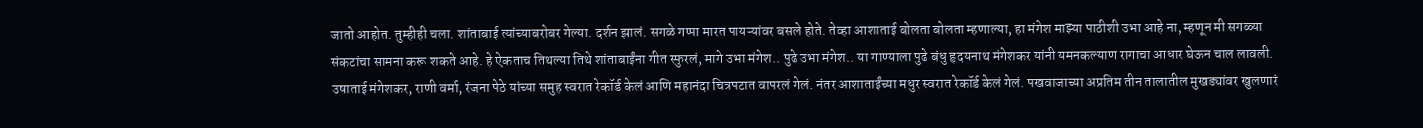जातो आहोत. तुम्हीही चला. शांताबाई त्यांच्याबरोबर गेल्या. दर्शन झालं. सगळे गप्पा मारत पायऱ्यांवर बसले होते. तेव्हा आशाताई बोलता बोलता म्हणाल्या, हा मंगेश माझ्या पाठीशी उभा आहे ना, म्हणून मी सगळ्या संकटांचा सामना करू शकते आहे. हे ऐकताच तिथल्या तिथे शांताबाईंना गीत स्फुरलं, मागे उभा मंगेश.. पुढे उभा मंगेश.. या गाण्याला पुढे बंधु हृदयनाथ मंगेशकर यांनी यमनकल्याण रागाचा आधार घेऊन चाल लावली. उषाताई मंगेशकर, राणी वर्मा, रंजना पेठे यांच्या समुह स्वरात रेकॉर्ड केलं आणि महानंदा चित्रपटात वापरलं गेलं. नंतर आशाताईंच्या मधुर स्वरात रेकॉर्ड केलं गेलं. पखवाजाच्या अप्रतिम तीन तालातील मुखड्यांवर खुलणारं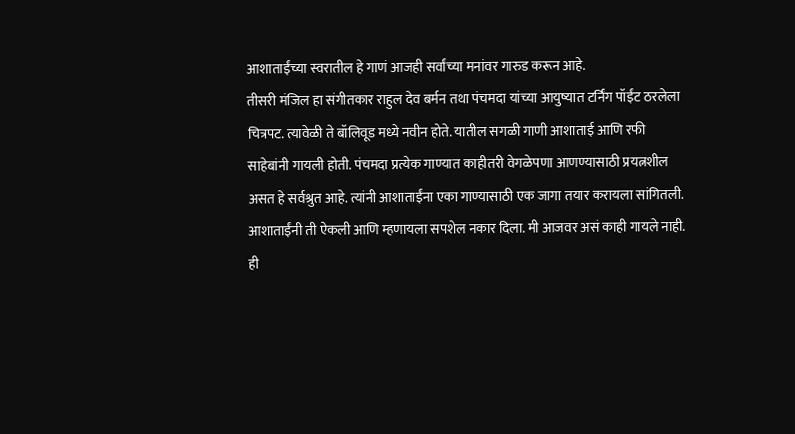आशाताईंच्या स्वरातील हे गाणं आजही सर्वांच्या मनांवर गारुड करून आहे.
तीसरी मंजिल हा संगीतकार राहुल देव बर्मन तथा पंचमदा यांच्या आयुष्यात टर्निंग पॉईंट ठरलेला चित्रपट. त्यावेळी ते बॉलिवूड मध्ये नवीन होते. यातील सगळी गाणी आशाताई आणि रफी साहेबांनी गायली होती. पंचमदा प्रत्येक गाण्यात काहीतरी वेगळेपणा आणण्यासाठी प्रयत्नशील असत हे सर्वश्रुत आहे. त्यांनी आशाताईंना एका गाण्यासाठी एक जागा तयार करायला सांगितली. आशाताईंनी ती ऐकली आणि म्हणायला सपशेल नकार दिला. मी आजवर असं काही गायले नाही. ही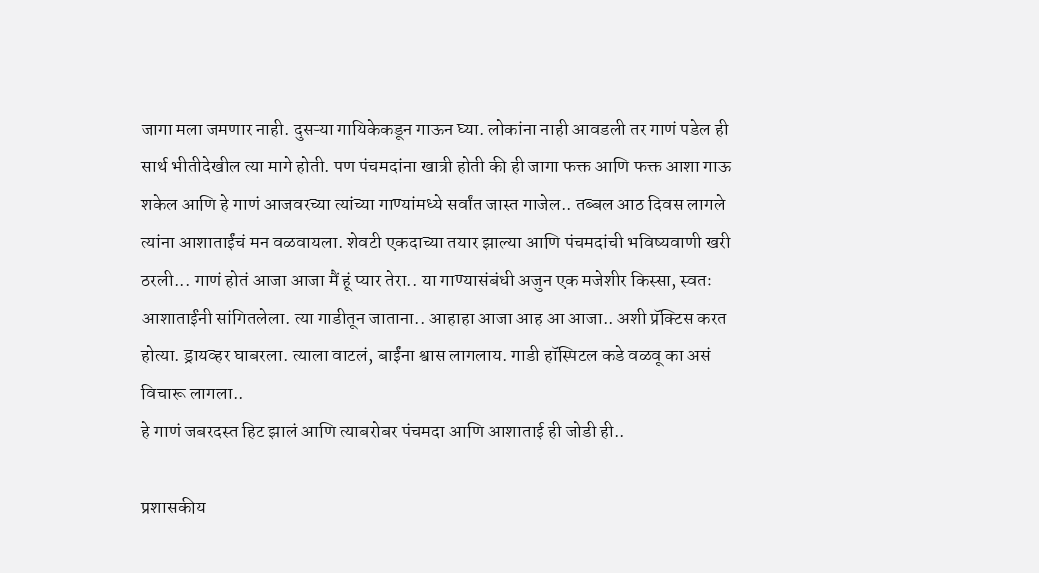जागा मला जमणार नाही. दुसऱ्या गायिकेकडून गाऊन घ्या. लोकांना नाही आवडली तर गाणं पडेल ही सार्थ भीतीदेखील त्या मागे होती. पण पंचमदांना खात्री होती की ही जागा फक्त आणि फक्त आशा गाऊ शकेल आणि हे गाणं आजवरच्या त्यांच्या गाण्यांमध्ये सर्वांत जास्त गाजेल.. तब्बल आठ दिवस लागले त्यांना आशाताईंचं मन वळवायला. शेवटी एकदाच्या तयार झाल्या आणि पंचमदांची भविष्यवाणी खरी ठरली... गाणं होतं आजा आजा मैं हूं प्यार तेरा.. या गाण्यासंबंधी अजुन एक मजेशीर किस्सा, स्वतः आशाताईंनी सांगितलेला. त्या गाडीतून जाताना.. आहाहा आजा आह आ आजा.. अशी प्रॅक्टिस करत होत्या. ड्रायव्हर घाबरला. त्याला वाटलं, बाईंना श्वास लागलाय. गाडी हॉस्पिटल कडे वळवू का असं विचारू लागला..
हे गाणं जबरदस्त हिट झालं आणि त्याबरोबर पंचमदा आणि आशाताई ही जोडी ही..

प्रशासकीय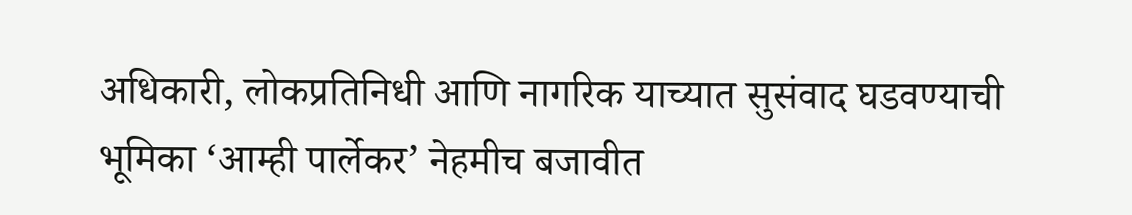अधिकारी, लोकप्रतिनिधी आणि नागरिक याच्यात सुसंवाद घडवण्याची भूमिका ‘आम्ही पार्लेकर’ नेहमीच बजावीत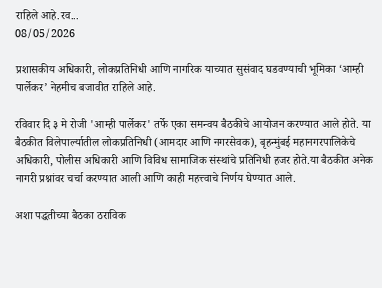राहिले आहे.रव...
08/05/2026

प्रशासकीय अधिकारी, लोकप्रतिनिधी आणि नागरिक याच्यात सुसंवाद घडवण्याची भूमिका ‘आम्ही पार्लेकर’ नेहमीच बजावीत राहिले आहे.

रविवार दि ३ मे रोजी 'आम्ही पार्लेकर' तर्फे एका समन्वय बैठकीचे आयोजन करण्यात आले होते. या बैठकीत विलेपार्ल्यातील लोकप्रतिनिधी (आमदार आणि नगरसेवक), बृहन्मुंबई महानगरपालिकेचे अधिकारी, पोलीस अधिकारी आणि विविध सामाजिक संस्थांचे प्रतिनिधी हजर होते.या बैठकीत अनेक नागरी प्रश्नांवर चर्चा करण्यात आली आणि काही महत्त्वाचे निर्णय घेण्यात आले.

अशा पद्धतीच्या बैठका ठराविक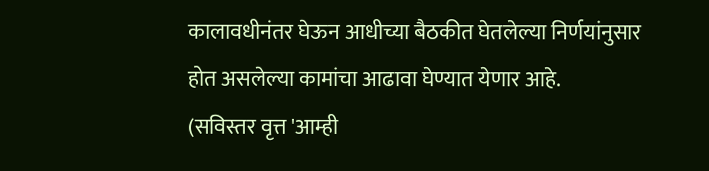कालावधीनंतर घेऊन आधीच्या बैठकीत घेतलेल्या निर्णयांनुसार होत असलेल्या कामांचा आढावा घेण्यात येणार आहे.
(सविस्तर वृत्त 'आम्ही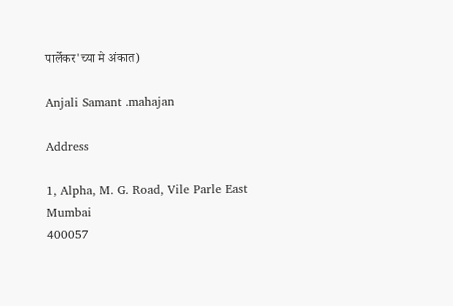पार्लेकर'च्या मे अंकात)

Anjali Samant .mahajan

Address

1, Alpha, M. G. Road, Vile Parle East
Mumbai
400057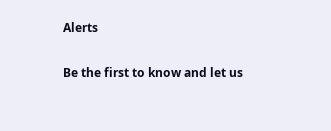Alerts

Be the first to know and let us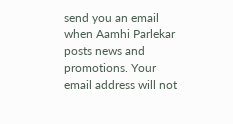send you an email when Aamhi Parlekar posts news and promotions. Your email address will not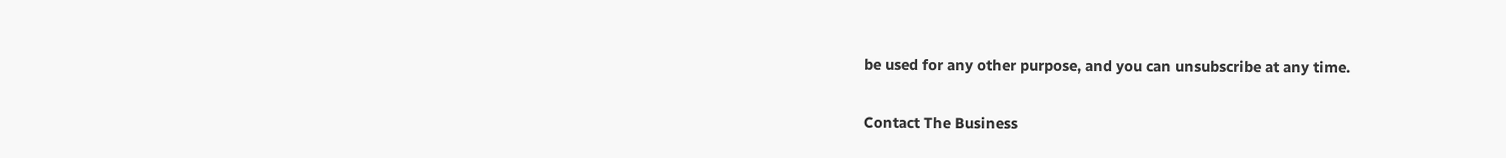be used for any other purpose, and you can unsubscribe at any time.

Contact The Business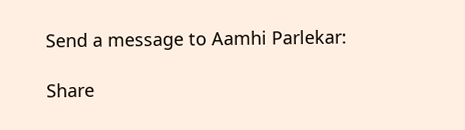Send a message to Aamhi Parlekar:

Share